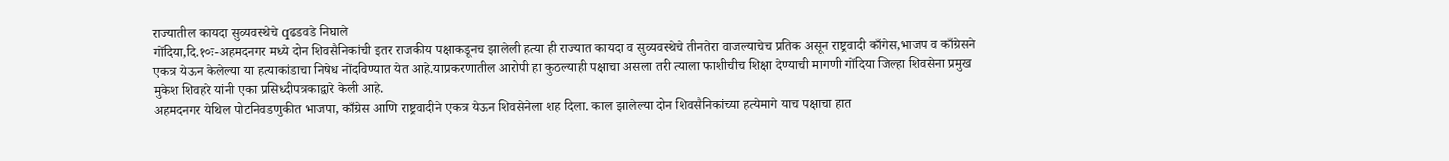राज्यातील कायदा सुव्यवस्थेचे qढडवडे निघाले
गोंदिया,दि.१०ः-अहमदनगर मध्ये दोन शिवसैनिकांची इतर राजकीय पक्षाकडूनच झालेली हत्या ही राज्यात कायदा व सुव्यवस्थेचे तीनतेरा वाजल्याचेच प्रतिक असून राष्ट्रवादी काँगेस,भाजप व काँग्रेसने एकत्र येऊन केलेल्या या हत्याकांडाचा निषेध नोंदविण्यात येत आहे.याप्रकरणातील आरोपी हा कुठल्याही पक्षाचा असला तरी त्याला फाशीचीच शिक्षा देण्याची मागणी गोंदिया जिल्हा शिवसेना प्रमुख मुकेश शिवहरे यांनी एका प्रसिध्दीपत्रकाद्वारे केली आहे.
अहमदनगर येथिल पोटनिवडणुकीत भाजपा, काँग्रेस आणि राष्ट्रवादीने एकत्र येऊन शिवसेनेला शह दिला. काल झालेल्या दोन शिवसैनिकांच्या हत्येमागे याच पक्षाचा हात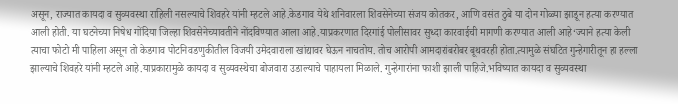असून, राज्यात कायदा व सुव्यवस्था राहिली नसल्याचे शिवहरे यांनी म्हटले आहे.केडगाव येथे शनिवारला शिवसेनेच्या संजय कोतकर, आणि वसंत ठुबे या दोन गोळ्या झाडून हत्या करण्यात आली होती. या घटनेच्या निषेध गोंदिया जिल्हा शिवसेनेच्यावतीने नोंदविण्यात आला आहे.याप्रकरणात दिरगांई पोलीसावर सुध्दा कारवाईची मागणी करण्यात आली आहे‘ज्याने हत्या केली त्याचा फोटो मी पाहिला असून तो केडगाव पोटनिवडणुकीतील विजयी उमेदवाराला खांद्यावर घेऊन नाचतोय. तोच आरोपी आमदारांबरोबर बूथवरही होता.त्यामुळे संघटित गुन्हेगारीतून हा हल्ला झाल्याचे शिवहरे यांनी म्हटले आहे.याप्रकारामुळे कायदा व सुव्यवस्थेचा बोजवारा उडाल्याचे पाहायला मिळाले. गुन्हेगारांना फाशी झाली पाहिजे.भविष्यात कायदा व सुव्यवस्था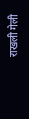राखली गेली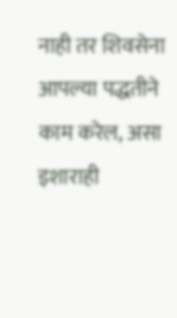नाही तर शिवसेना आपल्या पद्धतीने काम करेल, असा इशाराही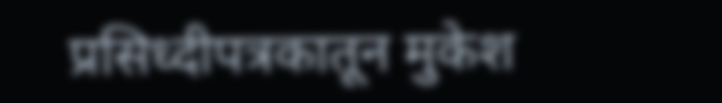प्रसिध्दीपत्रकातून मुकेश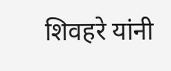शिवहरे यांनी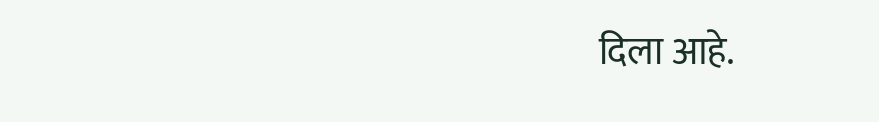दिला आहे.